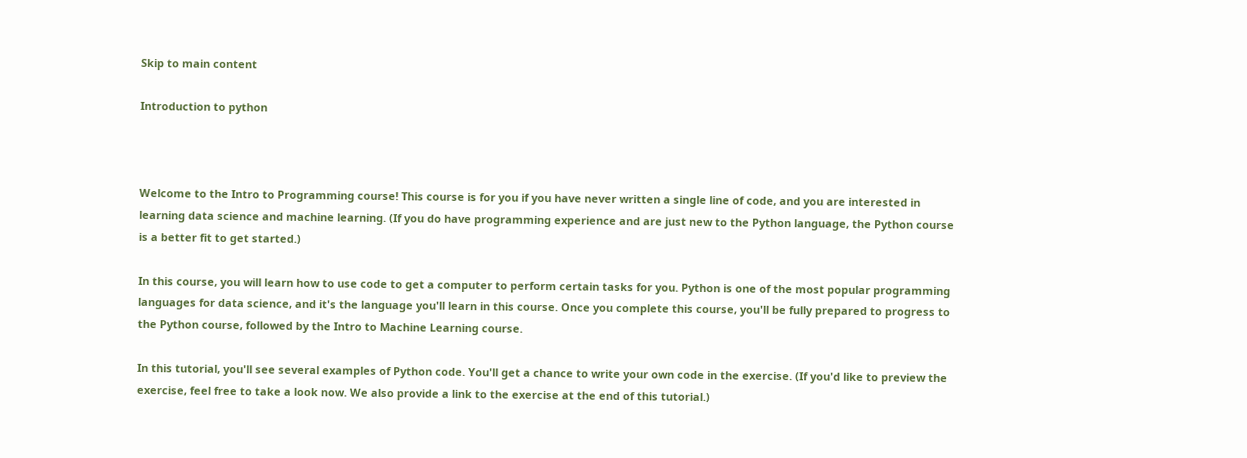Skip to main content

Introduction to python



Welcome to the Intro to Programming course! This course is for you if you have never written a single line of code, and you are interested in learning data science and machine learning. (If you do have programming experience and are just new to the Python language, the Python course is a better fit to get started.)

In this course, you will learn how to use code to get a computer to perform certain tasks for you. Python is one of the most popular programming languages for data science, and it's the language you'll learn in this course. Once you complete this course, you'll be fully prepared to progress to the Python course, followed by the Intro to Machine Learning course.

In this tutorial, you'll see several examples of Python code. You'll get a chance to write your own code in the exercise. (If you'd like to preview the exercise, feel free to take a look now. We also provide a link to the exercise at the end of this tutorial.)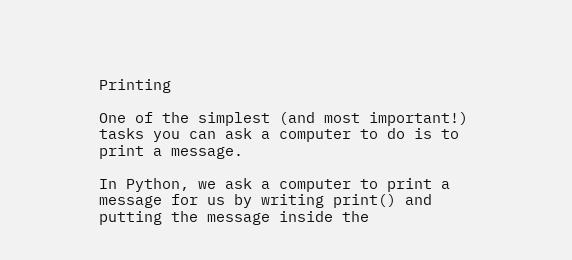Printing

One of the simplest (and most important!) tasks you can ask a computer to do is to print a message.

In Python, we ask a computer to print a message for us by writing print() and putting the message inside the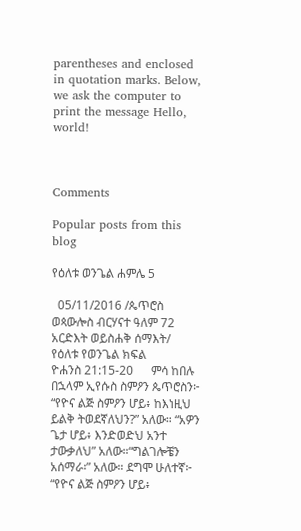parentheses and enclosed in quotation marks. Below, we ask the computer to print the message Hello, world!



Comments

Popular posts from this blog

የዕለቱ ወንጌል ሐምሌ 5

  05/11/2016 /ጴጥሮስ ወጳውሎስ ብርሃናተ ዓለም 72 አርድእት ወይስሐቅ ሰማእት/                       የዕለቱ የወንጌል ክፍል                          ዮሐንስ 21:15-20      ምሳ ከበሉ በኋላም ኢየሱስ ስምዖን ጴጥሮስን፦ “የዮና ልጅ ስምዖን ሆይ፥ ከእነዚህ ይልቅ ትወደኛለህን?” አለው። “አዎን ጌታ ሆይ፥ እንድወድህ አንተ ታውቃለህ” አለው።“ግልገሎቼን አሰማራ፡” አለው። ደግሞ ሁለተኛ፦ “የዮና ልጅ ስምዖን ሆይ፥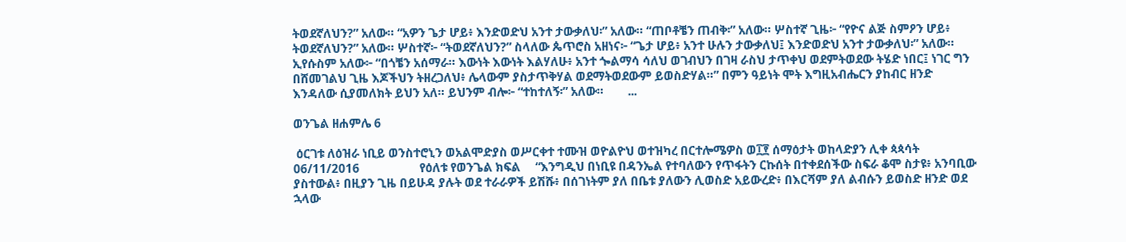ትወደኛለህን?” አለው። “አዎን ጌታ ሆይ፥ እንድወድህ አንተ ታውቃለህ፡” አለው። “ጠቦቶቼን ጠብቅ፡” አለው። ሦስተኛ ጊዜ፦ “የዮና ልጅ ስምዖን ሆይ፥ ትወደኛለህን?” አለው። ሦስተኛ፦ “ትወደኛለህን?” ስላለው ጴጥሮስ አዘነና፦ “ጌታ ሆይ፥ አንተ ሁሉን ታውቃለህ፤ እንድወድህ አንተ ታውቃለህ፡” አለው። ኢየሱስም አለው፦ “በጎቼን አሰማራ። እውነት እውነት እልሃለሁ፥ አንተ ጐልማሳ ሳለህ ወገብህን በገዛ ራስህ ታጥቀህ ወደምትወደው ትሄድ ነበር፤ ነገር ግን በሸመገልህ ጊዜ እጆችህን ትዘረጋለህ፥ ሌላውም ያስታጥቅሃል ወደማትወደውም ይወስድሃል።” በምን ዓይነት ሞት እግዚአብሔርን ያከብር ዘንድ እንዳለው ሲያመለክት ይህን አለ። ይህንም ብሎ፦ “ተከተለኝ፡” አለው።        ...

ወንጌል ዘሐምሌ 6

 ዕርገቱ ለዕዝራ ነቢይ ወንስተሮኒን ወአልሞድያስ ወሥርቀተ ተሙዝ ወዮልዮህ ወተዝካረ በርተሎሜዎስ ወ፲፻ ሰማዕታት ወከላድያን ሊቀ ጳጳሳት                      06/11/2016                    የዕለቱ የወንጌል ክፍል     “እንግዲህ በነቢዩ በዳንኤል የተባለውን የጥፋትን ርኩሰት በተቀደሰችው ስፍራ ቆሞ ስታዩ፥ አንባቢው ያስተውል፥ በዚያን ጊዜ በይሁዳ ያሉት ወደ ተራራዎች ይሽሹ፥ በሰገነትም ያለ በቤቱ ያለውን ሊወስድ አይውረድ፥ በእርሻም ያለ ልብሱን ይወስድ ዘንድ ወደ ኋላው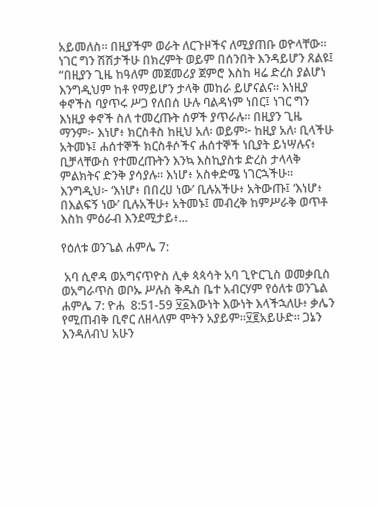አይመለስ። በዚያችም ወራት ለርጉዞችና ለሚያጠቡ ወዮላቸው። ነገር ግን ሽሽታችሁ በክረምት ወይም በሰንበት እንዳይሆን ጸልዩ፤ “በዚያን ጊዜ ከዓለም መጀመሪያ ጀምሮ እስከ ዛሬ ድረስ ያልሆነ እንግዲህም ከቶ የማይሆን ታላቅ መከራ ይሆናልና። እነዚያ ቀኖችስ ባያጥሩ ሥጋ የለበሰ ሁሉ ባልዳነም ነበር፤ ነገር ግን እነዚያ ቀኖች ስለ ተመረጡት ሰዎች ያጥራሉ። በዚያን ጊዜ ማንም፦ እነሆ፥ ክርስቶስ ከዚህ አለ፡ ወይም፦ ከዚያ አለ፡ ቢላችሁ አትመኑ፤ ሐሰተኞች ክርስቶሶችና ሐሰተኞች ነቢያት ይነሣሉና፥ ቢቻላቸውስ የተመረጡትን እንኳ እስኪያስቱ ድረስ ታላላቅ ምልክትና ድንቅ ያሳያሉ። እነሆ፥ አስቀድሜ ነገርኋችሁ። እንግዲህ፦ ‘እነሆ፥ በበረሀ ነው’ ቢሉአችሁ፥ አትውጡ፤ ‘እነሆ፥ በእልፍኝ ነው’ ቢሉአችሁ፥ አትመኑ፤ መብረቅ ከምሥራቅ ወጥቶ እስከ ምዕራብ እንደሚታይ፥...

የዕለቱ ወንጌል ሐምሌ 7:

 አባ ሲኖዳ ወአግናጥዮስ ሊቀ ጳጳሳት አባ ጊዮርጊስ ወመቃቢስ ወአግራጥስ ወቦኡ ሥሉስ ቅዱስ ቤተ አብርሃም የዕለቱ ወንጌል ሐምሌ 7: ዮሐ  8:51-59 ፶፩እውነት እውነት እላችኋለሁ፥ ቃሌን የሚጠብቅ ቢኖር ለዘላለም ሞትን አያይም።፶፪አይሁድ። ጋኔን እንዳለብህ አሁን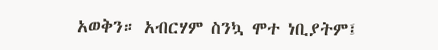አወቅን። አብርሃም ስንኳ ሞተ ነቢያትም፤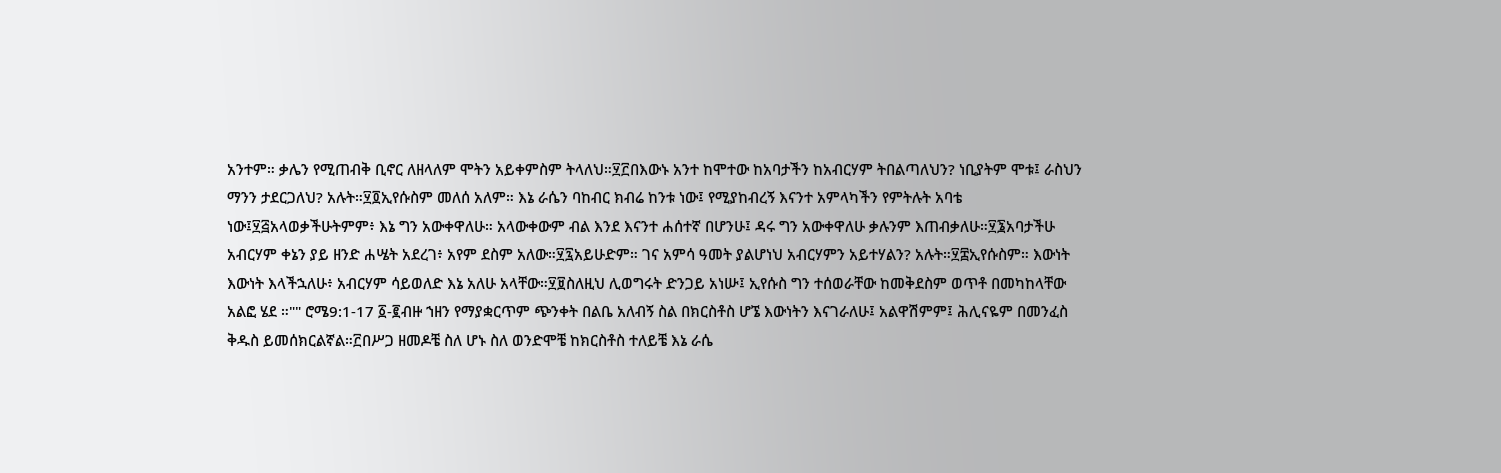አንተም። ቃሌን የሚጠብቅ ቢኖር ለዘላለም ሞትን አይቀምስም ትላለህ።፶፫በእውኑ አንተ ከሞተው ከአባታችን ከአብርሃም ትበልጣለህን? ነቢያትም ሞቱ፤ ራስህን ማንን ታደርጋለህ? አሉት።፶፬ኢየሱስም መለሰ አለም። እኔ ራሴን ባከብር ክብሬ ከንቱ ነው፤ የሚያከብረኝ እናንተ አምላካችን የምትሉት አባቴ ነው፤፶፭አላወቃችሁትምም፥ እኔ ግን አውቀዋለሁ። አላውቀውም ብል እንደ እናንተ ሐሰተኛ በሆንሁ፤ ዳሩ ግን አውቀዋለሁ ቃሉንም እጠብቃለሁ።፶፮አባታችሁ አብርሃም ቀኔን ያይ ዘንድ ሐሤት አደረገ፥ አየም ደስም አለው።፶፯አይሁድም። ገና አምሳ ዓመት ያልሆነህ አብርሃምን አይተሃልን? አሉት።፶፰ኢየሱስም። እውነት እውነት እላችኋለሁ፥ አብርሃም ሳይወለድ እኔ አለሁ አላቸው።፶፱ስለዚህ ሊወግሩት ድንጋይ አነሡ፤ ኢየሱስ ግን ተሰወራቸው ከመቅደስም ወጥቶ በመካከላቸው አልፎ ሄደ ።"" ሮሜ9:1-17 ፩-፪ብዙ ኀዘን የማያቋርጥም ጭንቀት በልቤ አለብኝ ስል በክርስቶስ ሆኜ እውነትን እናገራለሁ፤ አልዋሽምም፤ ሕሊናዬም በመንፈስ ቅዱስ ይመሰክርልኛል።፫በሥጋ ዘመዶቼ ስለ ሆኑ ስለ ወንድሞቼ ከክርስቶስ ተለይቼ እኔ ራሴ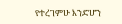የተረገምሁ እንድሆን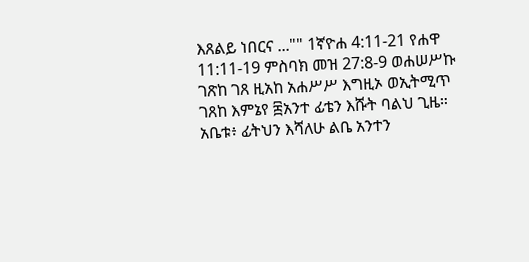እጸልይ ነበርና ..."" 1ኛዮሐ 4:11-21 የሐዋ 11:11-19 ምስባክ መዝ 27:8-9 ወሐሠሥኩ ገጽከ ገጸ ዚአከ አሐሥሥ እግዚኦ ወኢትሚጥ ገጸከ እምኔየ ፰አንተ ፊቴን እሹት ባልህ ጊዜ። አቤቱ፥ ፊትህን እሻለሁ ልቤ አንተን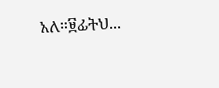አለ።፱ፊትህ...